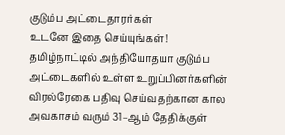குடும்ப அட்டைதாரர்கள்
உடனே இதை செய்யுங்கள்!
தமிழ்நாட்டில் அந்தியோதயா குடும்ப அட்டைகளில் உள்ள உறுப்பினர்களின் விரல்ரேகை பதிவு செய்வதற்கான கால அவகாசம் வரும் 31–ஆம் தேதிக்குள்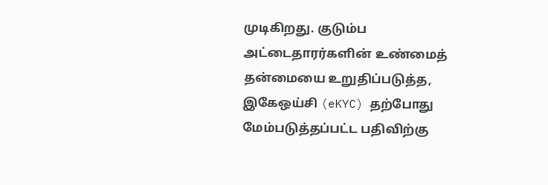முடிகிறது. குடும்ப அட்டைதாரர்களின் உண்மைத் தன்மையை உறுதிப்படுத்த, இகேஒய்சி (eKYC) தற்போது மேம்படுத்தப்பட்ட பதிவிற்கு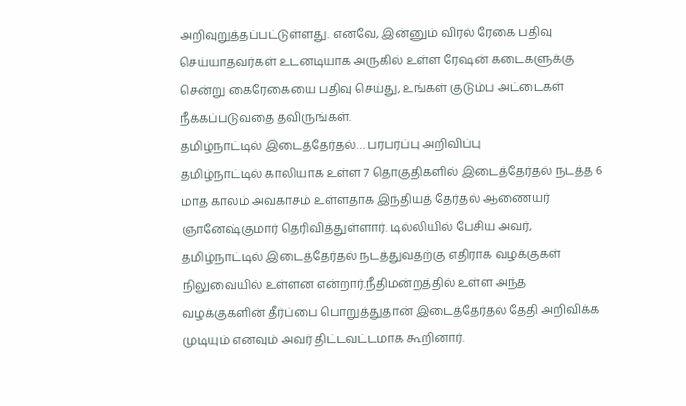அறிவுறுத்தப்பட்டுள்ளது. எனவே, இன்னும் விரல் ரேகை பதிவு செய்யாதவர்கள் உடனடியாக அருகில் உள்ள ரேஷன் கடைகளுக்கு சென்று கைரேகையை பதிவு செய்து, உங்கள் குடும்ப அட்டைகள் நீக்கப்படுவதை தவிருங்கள்.
தமிழ்நாட்டில் இடைத்தேர்தல்… பரபரப்பு அறிவிப்பு
தமிழ்நாட்டில் காலியாக உள்ள 7 தொகுதிகளில் இடைத்தேர்தல் நடத்த 6 மாத காலம் அவகாசம் உள்ளதாக இந்தியத் தேர்தல் ஆணையர் ஞானேஷ்குமார் தெரிவித்துள்ளார். டில்லியில் பேசிய அவர், தமிழ்நாட்டில் இடைத்தேர்தல் நடத்துவதற்கு எதிராக வழக்குகள் நிலுவையில் உள்ளன என்றார்.நீதிமன்றத்தில் உள்ள அந்த வழக்குகளின் தீர்ப்பை பொறுத்துதான் இடைத்தேர்தல் தேதி அறிவிக்க முடியும் எனவும் அவர் திட்டவட்டமாக கூறினார்.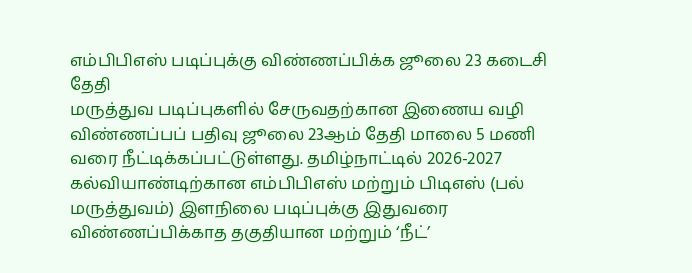எம்பிபிஎஸ் படிப்புக்கு விண்ணப்பிக்க ஜூலை 23 கடைசி தேதி
மருத்துவ படிப்புகளில் சேருவதற்கான இணைய வழி விண்ணப்பப் பதிவு ஜூலை 23ஆம் தேதி மாலை 5 மணி வரை நீட்டிக்கப்பட்டுள்ளது. தமிழ்நாட்டில் 2026-2027 கல்வியாண்டிற்கான எம்பிபிஎஸ் மற்றும் பிடிஎஸ் (பல் மருத்துவம்) இளநிலை படிப்புக்கு இதுவரை விண்ணப்பிக்காத தகுதியான மற்றும் ‘நீட்’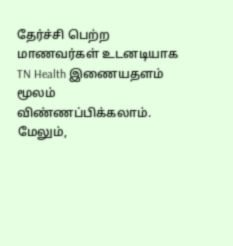தேர்ச்சி பெற்ற மாணவர்கள் உடனடியாக TN Health இணையதளம் மூலம் விண்ணப்பிக்கலாம். மேலும்,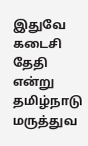இதுவே கடைசி தேதி என்று தமிழ்நாடு மருத்துவ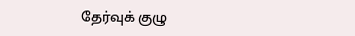தேர்வுக் குழு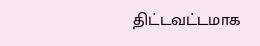திட்டவட்டமாக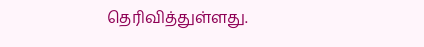தெரிவித்துள்ளது.